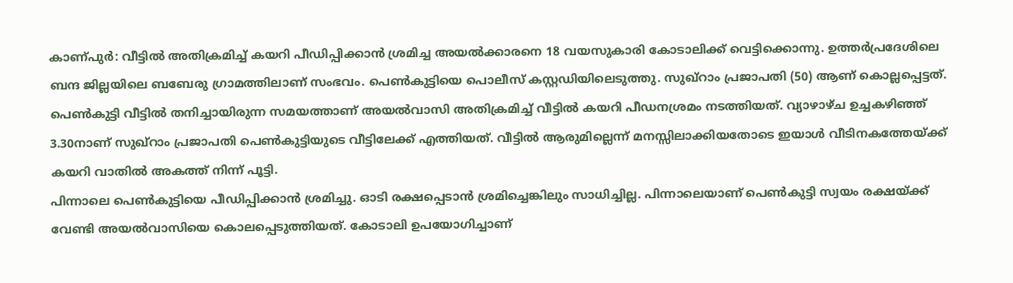കാണ്പുർ: വീട്ടിൽ അതിക്രമിച്ച് കയറി പീഡിപ്പിക്കാൻ ശ്രമിച്ച അയൽക്കാരനെ 18 വയസുകാരി കോടാലിക്ക് വെട്ടിക്കൊന്നു. ഉത്തർപ്രദേശിലെ ബന്ദ ജില്ലയിലെ ബബേരു ഗ്രാമത്തിലാണ് സംഭവം. പെൺകുട്ടിയെ പൊലീസ് കസ്റ്റഡിയിലെടുത്തു. സുഖ്റാം പ്രജാപതി (50) ആണ് കൊല്ലപ്പെട്ടത്.
പെൺകുട്ടി വീട്ടിൽ തനിച്ചായിരുന്ന സമയത്താണ് അയൽവാസി അതിക്രമിച്ച് വീട്ടിൽ കയറി പീഡനശ്രമം നടത്തിയത്. വ്യാഴാഴ്ച ഉച്ചകഴിഞ്ഞ് 3.30നാണ് സുഖ്റാം പ്രജാപതി പെൺകുട്ടിയുടെ വീട്ടിലേക്ക് എത്തിയത്. വീട്ടിൽ ആരുമില്ലെന്ന് മനസ്സിലാക്കിയതോടെ ഇയാൾ വീടിനകത്തേയ്ക്ക് കയറി വാതിൽ അകത്ത് നിന്ന് പൂട്ടി.
പിന്നാലെ പെൺകുട്ടിയെ പീഡിപ്പിക്കാൻ ശ്രമിച്ചു. ഓടി രക്ഷപ്പെടാൻ ശ്രമിച്ചെങ്കിലും സാധിച്ചില്ല. പിന്നാലെയാണ് പെൺകുട്ടി സ്വയം രക്ഷയ്ക്ക് വേണ്ടി അയൽവാസിയെ കൊലപ്പെടുത്തിയത്. കോടാലി ഉപയോഗിച്ചാണ്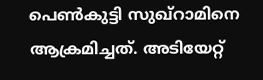പെൺകുട്ടി സുഖ്റാമിനെ ആക്രമിച്ചത്. അടിയേറ്റ്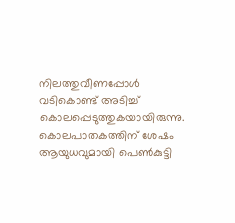നിലത്തുവീണപ്പോൾ വടികൊണ്ട് അടിച്ച് കൊലപ്പെടുത്തുകയായിരുന്നു. കൊലപാതകത്തിന് ശേഷം ആയുധവുമായി പെൺകുട്ടി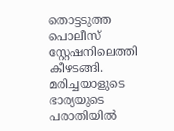തൊട്ടടുത്ത പൊലീസ് സ്റ്റേഷനിലെത്തി കീഴടങ്ങി. മരിച്ചയാളുടെ ഭാര്യയുടെ പരാതിയിൽ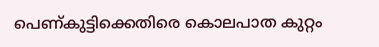പെണ്കുട്ടിക്കെതിരെ കൊലപാത കുറ്റം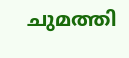ചുമത്തി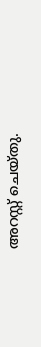അറസ്റ്റ് ചെയ്തു.